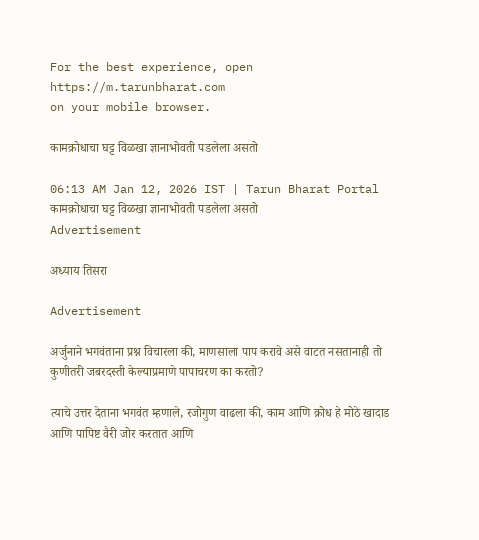For the best experience, open
https://m.tarunbharat.com
on your mobile browser.

कामक्रोधाचा घट्ट विळखा ज्ञानाभोवती पडलेला असतो

06:13 AM Jan 12, 2026 IST | Tarun Bharat Portal
कामक्रोधाचा घट्ट विळखा ज्ञानाभोवती पडलेला असतो
Advertisement

अध्याय तिसरा

Advertisement

अर्जुनाने भगवंताना प्रश्न विचारला की, माणसाला पाप करावे असे वाटत नसतानाही तो कुणीतरी जबरदस्ती केल्याप्रमाणे पापाचरण का करतो?

त्याचे उत्तर देताना भगवंत म्हणाले, रजोगुण वाढला की, काम आणि क्रोध हे मोठे खादाड आणि पापिष्ट वैरी जोर करतात आणि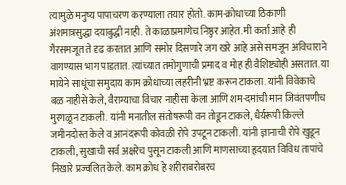त्यामुळे मनुष्य पापाचरण करण्याला तयार होतो. काम-क्रोधाच्या ठिकाणी अंशमात्रसुद्धा दयाबुद्धी नाही. ते काळाप्रमाणेच निष्ठुर आहेत. मी कर्ता आहे ही गैरसमजूत ते दृढ करतात आणि समोर दिसणारे जग खरे आहे असे समजून अविचाराने वागण्यास भाग पाडतात. त्यांच्यात तमोगुणाची प्रमाद व मोह ही वैशिष्ट्योही असतात. या मायेने साधूंचा समुदाय काम क्रोधाच्या लहरीनी भ्रष्ट करून टाकला. यांनी विवेकाचे बळ नाहीसे केले, वैराग्याचा विचार नाहीसा केला आणि शम-दमांची मान जिवंतपणीच मुरगळून टाकली. यांनी मनातील संतोषरूपी वन तोडून टाकले, धैर्यरूपी किल्ले जमीनदोस्त केले व आनंदरूपी कोवळी रोपे उपटून टाकली. यांनी ज्ञानाची रोपे खुडून टाकली, सुखाची सर्व अक्षरेच पुसून टाकली आणि माणसाच्या हृदयात विविध तापांचे निखारे प्रज्वलित केले. काम क्रोध हे शरीराबरोबरच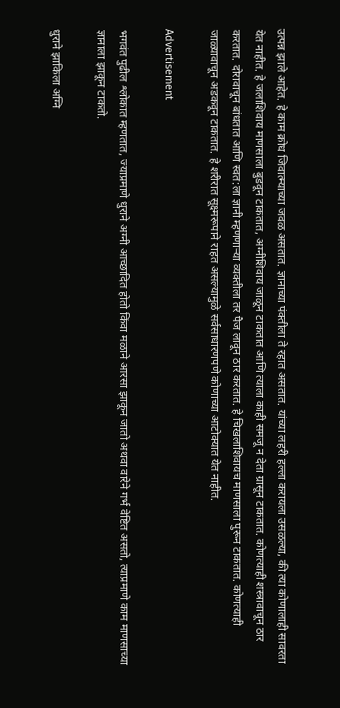उत्पन्न झाले आहेत. हे काम क्रोध जिवात्म्याच्या जवळ असतात. ज्ञानाच्या पंक्तीला ते रहात असतात. यांच्या लहरी हल्ला करायला उसळल्या, की त्या कोणालाही सावरता येत नाहीत. हे जलाशिवाय माणसाला बुडवून टाकतात, अग्नीशिवाय जाळून टाकतात आणि त्याला काही समजू न देता ग्रासून टाकतात. कोणत्याही शस्त्रावाचून ठार करतात. दोरावाचून बांधतात आणि स्वत:ला ज्ञानी म्हणणाऱ्या व्यक्तीला तर पैज लावून ठार करतात. हे चिखलाशिवायच माणसाला पुरून टाकतात. कोणत्याही जाळ्यावाचून अडकवून टाकतात. हे शरीरात सूक्ष्मरूपाने राहत असल्यामुळे सर्वसाधारणपणे कोणाच्या आटोक्यात येत नाहीत.

Advertisement

भगवंत पुढील श्लोकात म्हणतात, ज्याप्रमाणे धुराने अग्नी आच्छादित होतो किंवा मळाने आरसा झाकून जातो अथवा वारेने गर्भ वेष्टित असतो, त्याप्रमाणे काम माणसाच्या ज्ञानाला झाकून टाकतो.

धुराने झाकिला अग्नि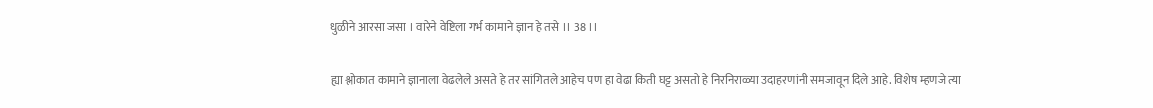धुळीने आरसा जसा । वारेने वेष्टिला गर्भ कामाने ज्ञान हे तसे ।। 38 ।।

ह्या श्लोकात कामाने ज्ञानाला वेढलेले असते हे तर सांगितले आहेच पण हा वेढा किती घट्ट असतो हे निरनिराळ्या उदाहरणांनी समजावून दिले आहे. विशेष म्हणजे त्या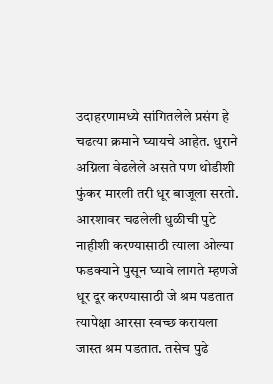उदाहरणामध्ये सांगितलेले प्रसंग हे चढत्या क्रमाने घ्यायचे आहेत. धुराने अग्निला वेढलेले असते पण थोडीशी फुंकर मारली तरी धूर बाजूला सरतो. आरशावर चढलेली धुळीची पुटे नाहीशी करण्यासाठी त्याला ओल्या फडक्याने पुसून घ्यावे लागते म्हणजे धूर दूर करण्यासाठी जे श्रम पडतात त्यापेक्षा आरसा स्वच्छ करायला जास्त श्रम पडतात. तसेच पुढे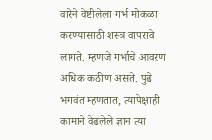वारेने वेष्टीलेला गर्भ मोकळा करण्यासाठी शस्त्र वापरावे लागते. म्हणजे गर्भाचे आवरण अधिक कठीण असते. पुढे भगवंत म्हणतात, त्यापेक्षाही कामाने वेढलेले ज्ञान त्या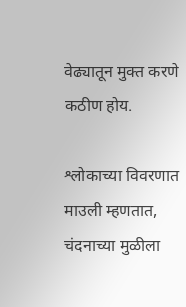वेढ्यातून मुक्त करणे कठीण होय.

श्लोकाच्या विवरणात माउली म्हणतात, चंदनाच्या मुळीला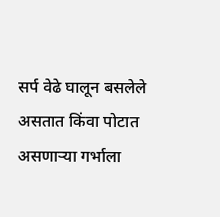सर्प वेढे घालून बसलेले असतात किंवा पोटात असणाऱ्या गर्भाला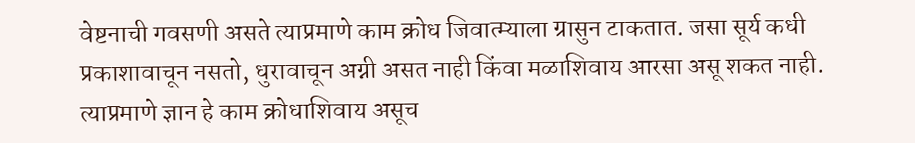वेष्टनाची गवसणी असते त्याप्रमाणे काम क्रोध जिवात्म्याला ग्रासुन टाकतात. जसा सूर्य कधी प्रकाशावाचून नसतो, धुरावाचून अग्नी असत नाही किंवा मळाशिवाय आरसा असू शकत नाही. त्याप्रमाणे ज्ञान हे काम क्रोधाशिवाय असूच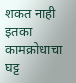शकत नाही इतका कामक्रोधाचा घट्ट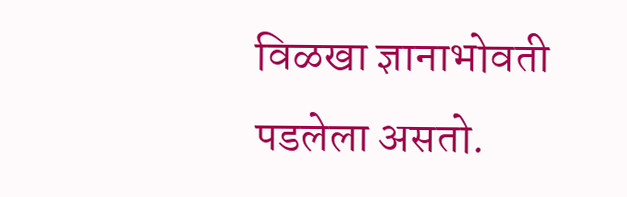विळखा ज्ञानाभोवती पडलेला असतो.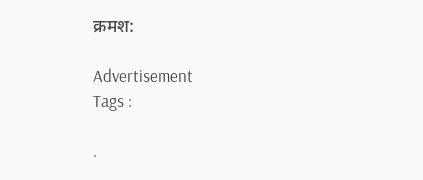क्रमश:

Advertisement
Tags :

.